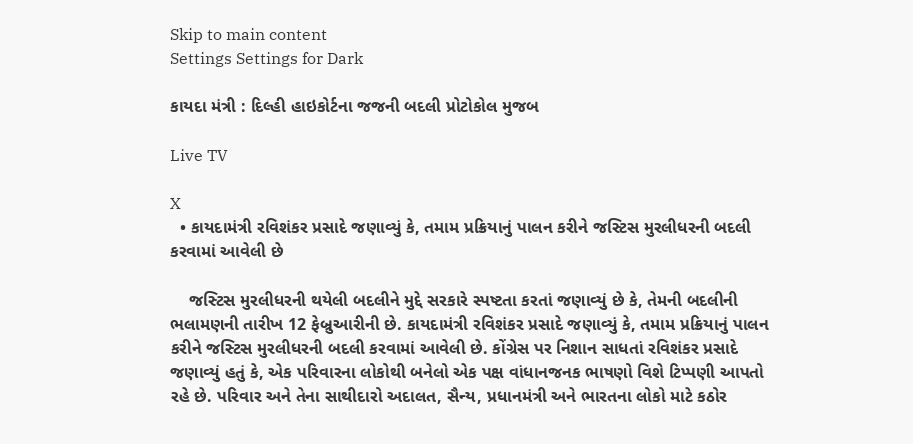Skip to main content
Settings Settings for Dark

કાયદા મંત્રી : દિલ્હી હાઇકોર્ટના જજની બદલી પ્રોટોકોલ મુજબ

Live TV

X
  • કાયદામંત્રી રવિશંકર પ્રસાદે જણાવ્યું કે, તમામ પ્રક્રિયાનું પાલન કરીને જસ્ટિસ મુરલીધરની બદલી કરવામાં આવેલી છે

    જસ્ટિસ મુરલીધરની થયેલી બદલીને મુદ્દે સરકારે સ્પષ્ટતા કરતાં જણાવ્યું છે કે, તેમની બદલીની ભલામણની તારીખ 12 ફેબ્રુઆરીની છે. કાયદામંત્રી રવિશંકર પ્રસાદે જણાવ્યું કે, તમામ પ્રક્રિયાનું પાલન કરીને જસ્ટિસ મુરલીધરની બદલી કરવામાં આવેલી છે. કોંગ્રેસ પર નિશાન સાધતાં રવિશંકર પ્રસાદે જણાવ્યું હતું કે, એક પરિવારના લોકોથી બનેલો એક પક્ષ વાંધાનજનક ભાષણો વિશે ટિપ્પણી આપતો રહે છે. પરિવાર અને તેના સાથીદારો અદાલત, સૈન્ય, પ્રધાનમંત્રી અને ભારતના લોકો માટે કઠોર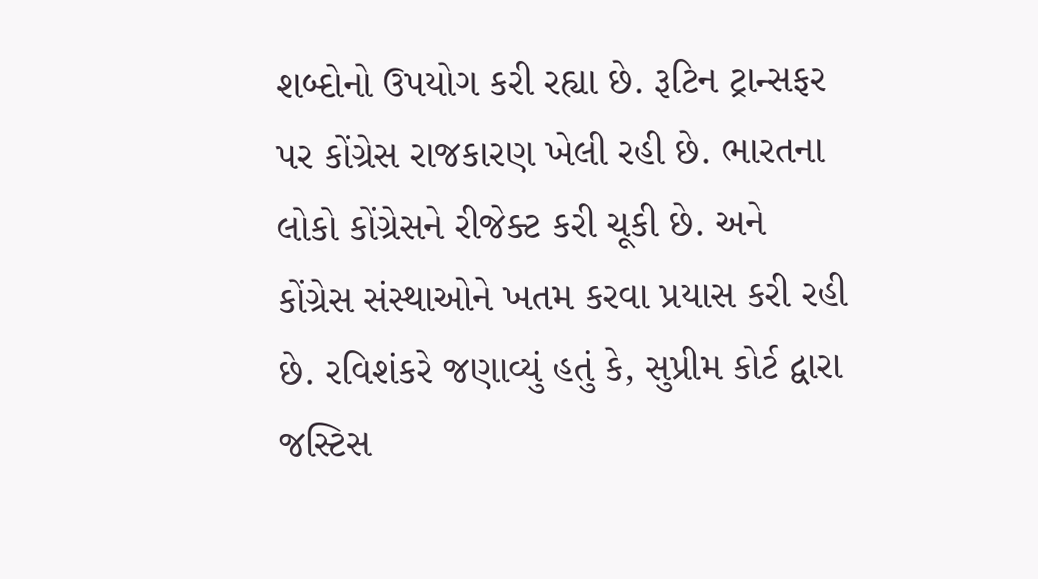શબ્દોનો ઉપયોગ કરી રહ્યા છે. રૂટિન ટ્રાન્સફર પર કોંગ્રેસ રાજકારણ ખેલી રહી છે. ભારતના લોકો કોંગ્રેસને રીજેક્ટ કરી ચૂકી છે. અને કોંગ્રેસ સંસ્થાઓને ખતમ કરવા પ્રયાસ કરી રહી છે. રવિશંકરે જણાવ્યું હતું કે, સુપ્રીમ કોર્ટ દ્વારા જસ્ટિસ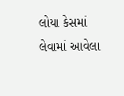લોયા કેસમાં લેવામાં આવેલા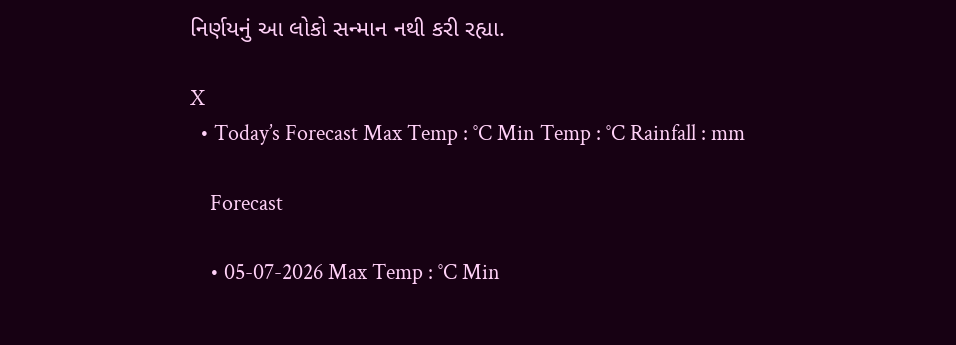નિર્ણયનું આ લોકો સન્માન નથી કરી રહ્યા.

X
  • Today’s Forecast Max Temp : °C Min Temp : °C Rainfall : mm

    Forecast

    • 05-07-2026 Max Temp : °C Min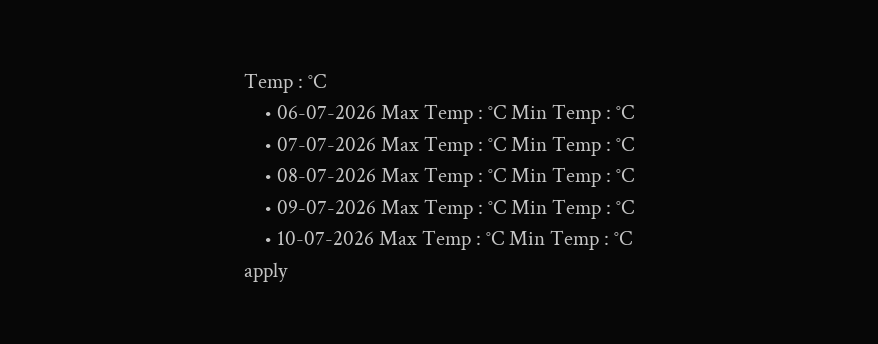Temp : °C
    • 06-07-2026 Max Temp : °C Min Temp : °C
    • 07-07-2026 Max Temp : °C Min Temp : °C
    • 08-07-2026 Max Temp : °C Min Temp : °C
    • 09-07-2026 Max Temp : °C Min Temp : °C
    • 10-07-2026 Max Temp : °C Min Temp : °C
apply